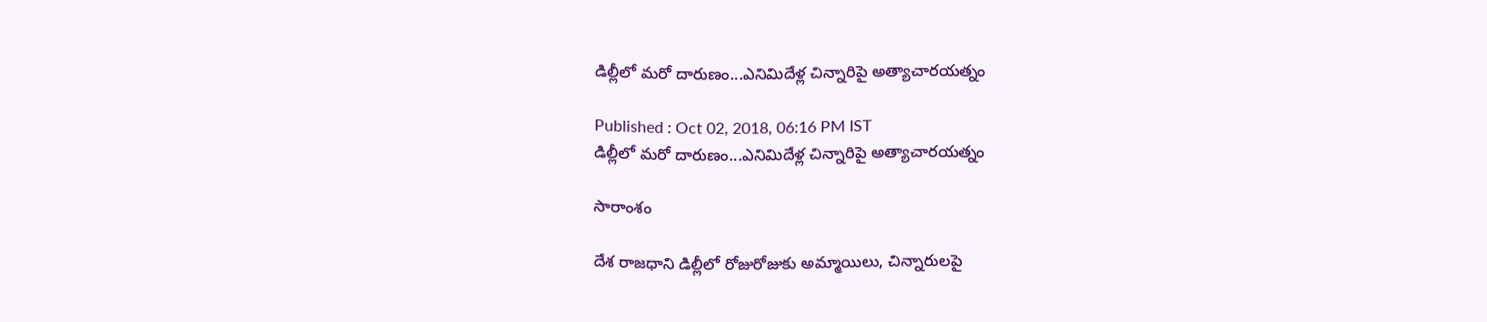డిల్లీలో మరో దారుణం...ఎనిమిదేళ్ల చిన్నారిపై అత్యాచారయత్నం

Published : Oct 02, 2018, 06:16 PM IST
డిల్లీలో మరో దారుణం...ఎనిమిదేళ్ల చిన్నారిపై అత్యాచారయత్నం

సారాంశం

దేశ రాజధాని డిల్లీలో రోజురోజుకు అమ్మాయిలు, చిన్నారులపై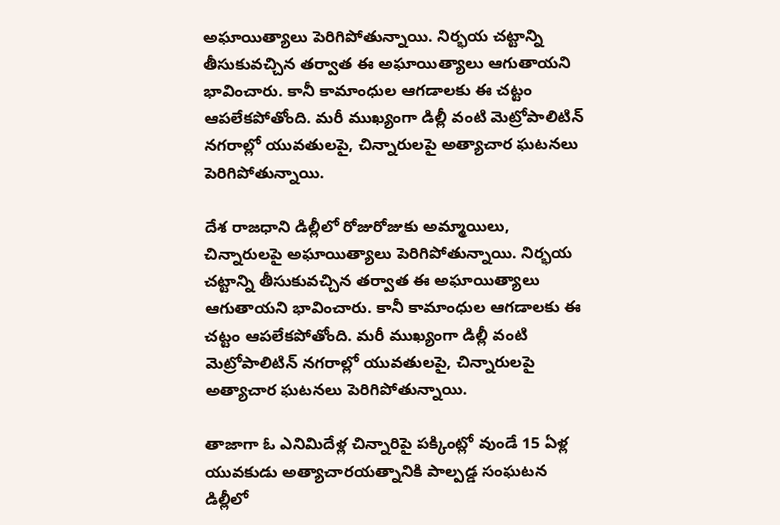అఘాయిత్యాలు పెరిగిపోతున్నాయి. నిర్భయ చట్టాన్ని తీసుకువచ్చిన తర్వాత ఈ అఘాయిత్యాలు ఆగుతాయని భావించారు. కానీ కామాంధుల ఆగడాలకు ఈ చట్టం ఆపలేకపోతోంది. మరీ ముఖ్యంగా డిల్లీ వంటి మెట్రోపాలిటిన్ నగరాల్లో యువతులపై, చిన్నారులపై అత్యాచార ఘటనలు పెరిగిపోతున్నాయి.

దేశ రాజధాని డిల్లీలో రోజురోజుకు అమ్మాయిలు, చిన్నారులపై అఘాయిత్యాలు పెరిగిపోతున్నాయి. నిర్భయ చట్టాన్ని తీసుకువచ్చిన తర్వాత ఈ అఘాయిత్యాలు ఆగుతాయని భావించారు. కానీ కామాంధుల ఆగడాలకు ఈ చట్టం ఆపలేకపోతోంది. మరీ ముఖ్యంగా డిల్లీ వంటి మెట్రోపాలిటిన్ నగరాల్లో యువతులపై, చిన్నారులపై అత్యాచార ఘటనలు పెరిగిపోతున్నాయి.

తాజాగా ఓ ఎనిమిదేళ్ల చిన్నారిపై పక్కింట్లో వుండే 15 ఏళ్ల యువకుడు అత్యాచారయత్నానికి పాల్పడ్డ సంఘటన డిల్లీలో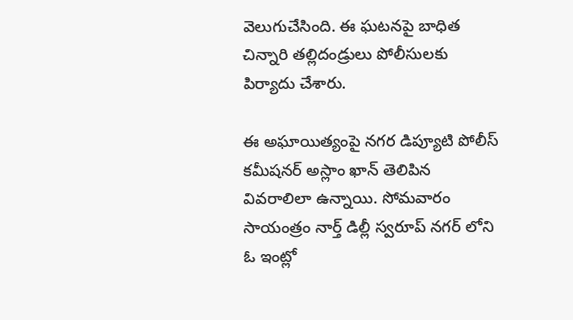వెలుగుచేసింది. ఈ ఘటనపై బాధిత చిన్నారి తల్లిదండ్రులు పోలీసులకు పిర్యాదు చేశారు.

ఈ అఘాయిత్యంపై నగర డిప్యూటి పోలీస్ కమీషనర్ అస్లాం ఖాన్ తెలిపిన వివరాలిలా ఉన్నాయి. సోమవారం సాయంత్రం నార్త్ డిల్లీ స్వరూప్ నగర్ లోని ఓ ఇంట్లో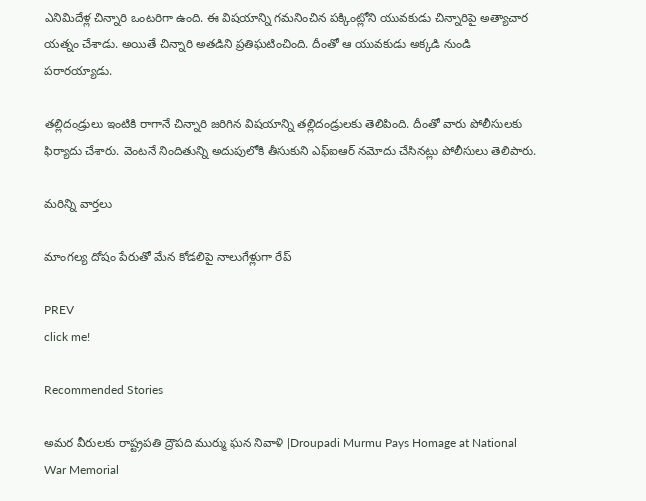ఎనిమిదేళ్ల చిన్నారి ఒంటరిగా ఉంది. ఈ విషయాన్ని గమనించిన పక్కింట్లోని యువకుడు చిన్నారిపై అత్యాచార యత్నం చేశాడు. అయితే చిన్నారి అతడిని ప్రతిఘటించింది. దీంతో ఆ యువకుడు అక్కడి నుండి పరారయ్యాడు.

తల్లిదండ్రులు ఇంటికి రాగానే చిన్నారి జరిగిన విషయాన్ని తల్లిదండ్రులకు తెలిపింది. దీంతో వారు పోలీసులకు ఫిర్యాదు చేశారు. వెంటనే నిందితున్ని అదుపులోకి తీసుకుని ఎఫ్ఐఆర్ నమోదు చేసినట్లు పోలీసులు తెలిపారు.

మరిన్ని వార్తలు

మాంగల్య దోషం పేరుతో మేన కోడలిపై నాలుగేళ్లుగా రేప్

PREV
click me!

Recommended Stories

అమర వీరులకు రాష్ట్రపతి ద్రౌపది ముర్ము ఘన నివాళి |Droupadi Murmu Pays Homage at National War Memorial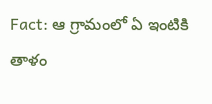Fact: ఆ గ్రామంలో ఏ ఇంటికి తాళం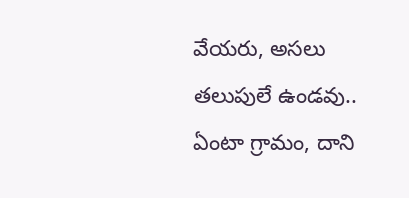వేయరు, అసలు తలుపులే ఉండవు.. ఏంటా గ్రామం, దాని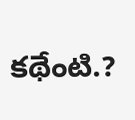కథేంటి.?